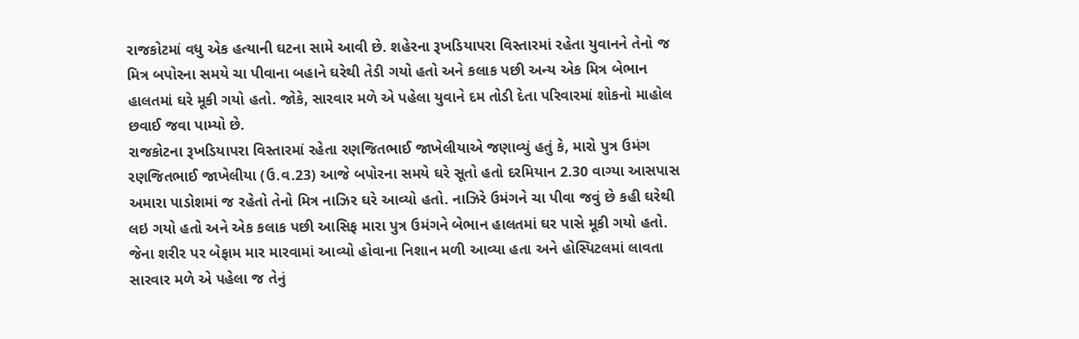રાજકોટમાં વધુ એક હત્યાની ઘટના સામે આવી છે. શહેરના રૂખડિયાપરા વિસ્તારમાં રહેતા યુવાનને તેનો જ મિત્ર બપોરના સમયે ચા પીવાના બહાને ઘરેથી તેડી ગયો હતો અને કલાક પછી અન્ય એક મિત્ર બેભાન હાલતમાં ઘરે મૂકી ગયો હતો. જોકે, સારવાર મળે એ પહેલા યુવાને દમ તોડી દેતા પરિવારમાં શોકનો માહોલ છવાઈ જવા પામ્યો છે.
રાજકોટના રૂખડિયાપરા વિસ્તારમાં રહેતા રણજિતભાઈ જાખેલીયાએ જણાવ્યું હતું કે, મારો પુત્ર ઉમંગ રણજિતભાઈ જાખેલીયા (ઉ.વ.23) આજે બપોરના સમયે ઘરે સૂતો હતો દરમિયાન 2.30 વાગ્યા આસપાસ અમારા પાડોશમાં જ રહેતો તેનો મિત્ર નાઝિર ઘરે આવ્યો હતો. નાઝિરે ઉમંગને ચા પીવા જવું છે કહી ઘરેથી લઇ ગયો હતો અને એક કલાક પછી આસિફ મારા પુત્ર ઉમંગને બેભાન હાલતમાં ઘર પાસે મૂકી ગયો હતો. જેના શરીર પર બેફામ માર મારવામાં આવ્યો હોવાના નિશાન મળી આવ્યા હતા અને હોસ્પિટલમાં લાવતા સારવાર મળે એ પહેલા જ તેનું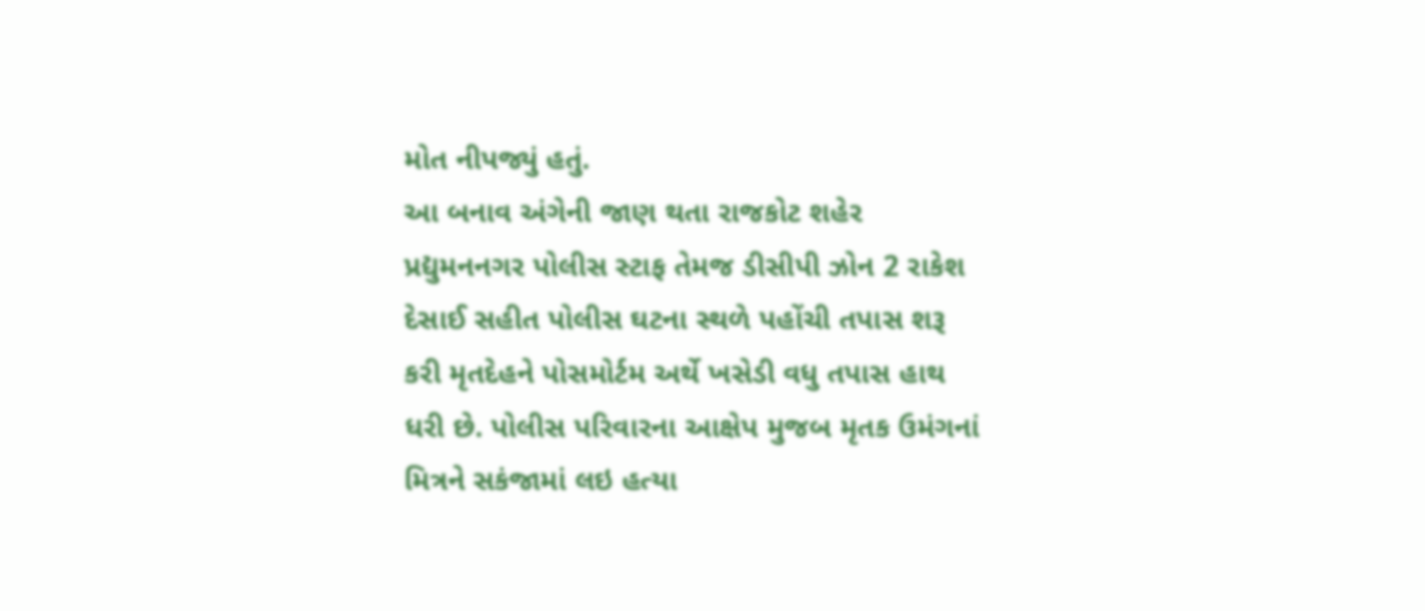મોત નીપજ્યું હતું.
આ બનાવ અંગેની જાણ થતા રાજકોટ શહેર પ્રદ્યુમનનગર પોલીસ સ્ટાફ તેમજ ડીસીપી ઝોન 2 રાકેશ દેસાઈ સહીત પોલીસ ઘટના સ્થળે પહોંચી તપાસ શરૂ કરી મૃતદેહને પોસમોર્ટમ અર્થે ખસેડી વધુ તપાસ હાથ ધરી છે. પોલીસ પરિવારના આક્ષેપ મુજબ મૃતક ઉમંગનાં મિત્રને સકંજામાં લઇ હત્યા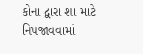કોના દ્વારા શા માટે નિપજાવવામાં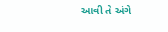આવી તે અંગે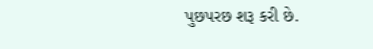પુછપરછ શરૂ કરી છે.